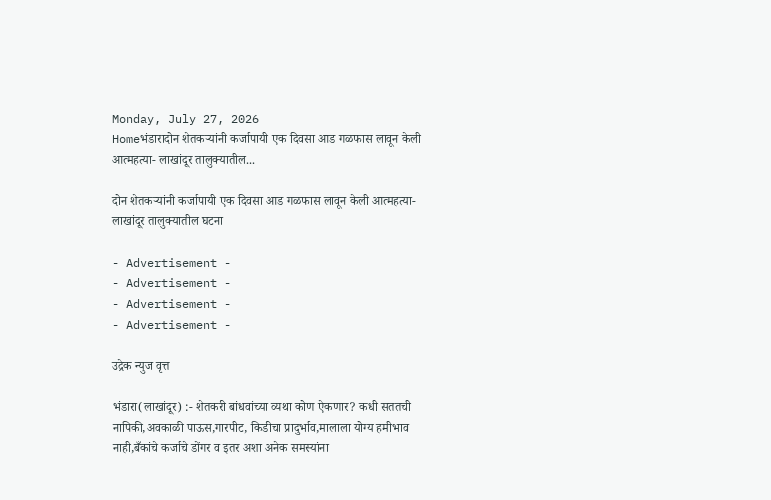Monday, July 27, 2026
Homeभंडारादोन शेतकऱ्यांनी कर्जापायी एक दिवसा आड गळफास लावून केली आत्महत्या- लाखांदूर तालुक्यातील...

दोन शेतकऱ्यांनी कर्जापायी एक दिवसा आड गळफास लावून केली आत्महत्या- लाखांदूर तालुक्यातील घटना

- Advertisement -
- Advertisement -
- Advertisement -
- Advertisement -

उद्रेक न्युज वृत्त

भंडारा(लाखांदूर) :- शेतकरी बांधवांच्या व्यथा कोण ऐकणार? कधी सततची नापिकी,अवकाळी पाऊस,गारपीट, किडीचा प्रादुर्भाव,मालाला योग्य हमीभाव नाही,बँकांचे कर्जाचे डोंगर व इतर अशा अनेक समस्यांना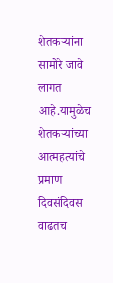शेतकऱ्यांना सामोरे जावे लागत आहे.यामुळेच शेतकऱ्यांच्या आत्महत्यांचे प्रमाण दिवसंदिवस वाढतच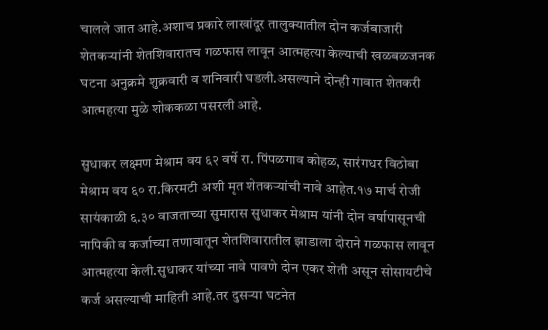चालले जात आहे.अशाच प्रकारे लाखांदूर तालुक्यातील दोन कर्जबाजारी शेतकऱ्यांनी शेतशिवारातच गळफास लावून आत्महत्या केल्याची खळबळजनक घटना अनुक्रमे शुक्रवारी व शनिवारी घडली.असल्याने दोन्ही गावात शेतकरी आत्महत्या मुळे शोककळा पसरली आहे.

सुधाकर लक्ष्मण मेश्राम वय ६२ वर्षे रा. पिंपळगाव कोहळ, सारंगधर विठोबा मेश्राम वय ६० रा.किरमटी अशी मृत शेतकऱ्यांची नावे आहेत.१७ मार्च रोजी सायंकाळी ६.३० वाजताच्या सुमारास सुधाकर मेश्राम यांनी दोन वर्षापासूनची नापिकी व कर्जाच्या तणावातून शेतशिवारातील झाडाला दोराने गळफास लावून आत्महत्या केली.सुधाकर यांच्या नावे पावणे दोन एकर शेती असून सोसायटीचे कर्ज असल्याची माहिती आहे.तर दुसऱ्या घटनेत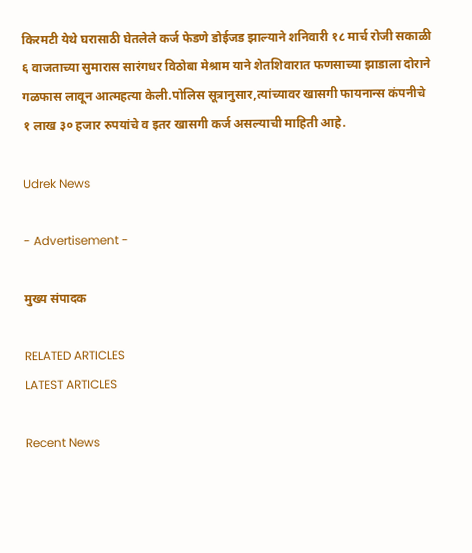किरमटी येथे घरासाठी घेतलेले कर्ज फेडणे डोईजड झाल्याने शनिवारी १८ मार्च रोजी सकाळी ६ वाजताच्या सुमारास सारंगधर विठोबा मेश्राम याने शेतशिवारात फणसाच्या झाडाला दोराने गळफास लावून आत्महत्या केली.पोलिस सूत्रानुसार,त्यांच्यावर खासगी फायनान्स कंपनीचे १ लाख ३० हजार रुपयांचे व इतर खासगी कर्ज असल्याची माहिती आहे.

Udrek News

- Advertisement -

मुख्य संपादक

RELATED ARTICLES
LATEST ARTICLES

Recent News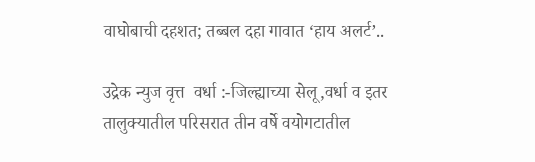वाघोबाची दहशत; तब्बल दहा गावात ‘हाय अलर्ट’..

उद्रेक न्युज वृत्त  वर्धा :-जिल्ह्याच्या सेलू,वर्धा व इतर तालुक्यातील परिसरात तीन वर्षे वयोगटातील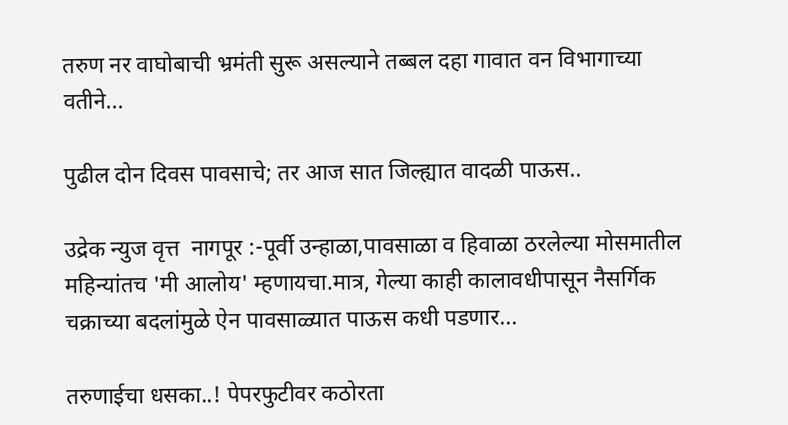तरुण नर वाघोबाची भ्रमंती सुरू असल्याने तब्बल दहा गावात वन विभागाच्या वतीने...

पुढील दोन दिवस पावसाचे; तर आज सात जिल्ह्यात वादळी पाऊस..

उद्रेक न्युज वृत्त  नागपूर :-पूर्वी उन्हाळा,पावसाळा व हिवाळा ठरलेल्या मोसमातील महिन्यांतच 'मी आलोय' म्हणायचा.मात्र, गेल्या काही कालावधीपासून नैसर्गिक चक्राच्या बदलांमुळे ऐन पावसाळ्यात पाऊस कधी पडणार...

तरुणाईचा धसका..! पेपरफुटीवर कठोरता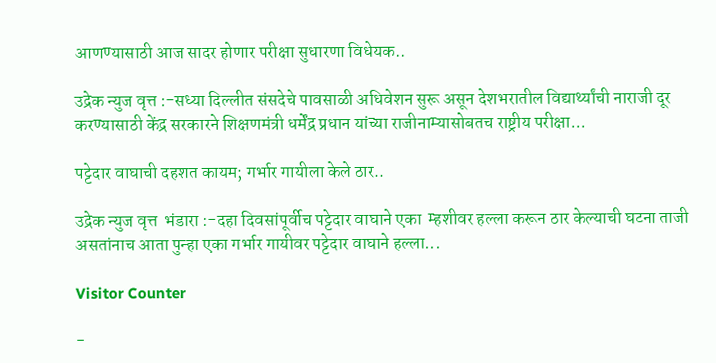आणण्यासाठी आज सादर होणार परीक्षा सुधारणा विधेयक..

उद्रेक न्युज वृत्त :-सध्या दिल्लीत संसदेचे पावसाळी अधिवेशन सुरू असून देशभरातील विद्यार्थ्यांची नाराजी दूर करण्यासाठी केंद्र सरकारने शिक्षणमंत्री धर्मेंद्र प्रधान यांच्या राजीनाम्यासोबतच राष्ट्रीय परीक्षा...

पट्टेदार वाघाची दहशत कायम; गर्भार गायीला केले ठार..

उद्रेक न्युज वृत्त  भंडारा :-दहा दिवसांपूर्वीच पट्टेदार वाघाने एका  म्हशीवर हल्ला करून ठार केल्याची घटना ताजी असतांनाच आता पुन्हा एका गर्भार गायीवर पट्टेदार वाघाने हल्ला...

Visitor Counter

-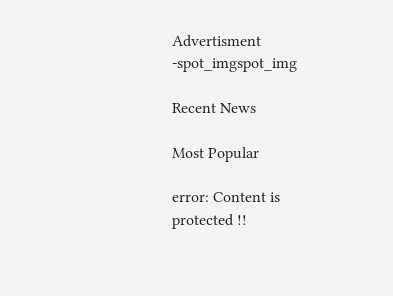Advertisment -spot_imgspot_img

Recent News

Most Popular

error: Content is protected !!